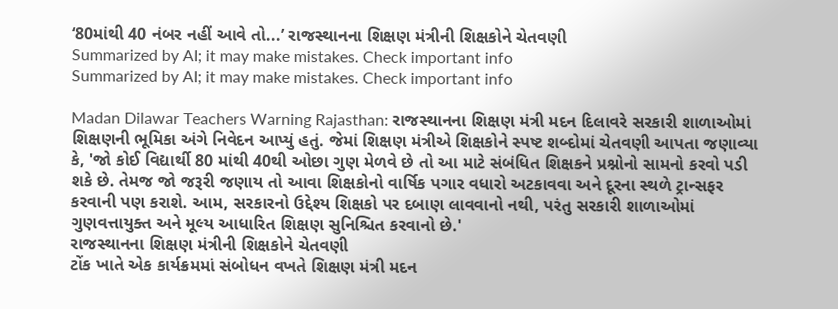‘80માંથી 40 નંબર નહીં આવે તો...’ રાજસ્થાનના શિક્ષણ મંત્રીની શિક્ષકોને ચેતવણી
Summarized by AI; it may make mistakes. Check important info
Summarized by AI; it may make mistakes. Check important info

Madan Dilawar Teachers Warning Rajasthan: રાજસ્થાનના શિક્ષણ મંત્રી મદન દિલાવરે સરકારી શાળાઓમાં શિક્ષણની ભૂમિકા અંગે નિવેદન આપ્યું હતું. જેમાં શિક્ષણ મંત્રીએ શિક્ષકોને સ્પષ્ટ શબ્દોમાં ચેતવણી આપતા જણાવ્યા કે, 'જો કોઈ વિદ્યાર્થી 80 માંથી 40થી ઓછા ગુણ મેળવે છે તો આ માટે સંબંધિત શિક્ષકને પ્રશ્નોનો સામનો કરવો પડી શકે છે. તેમજ જો જરૂરી જણાય તો આવા શિક્ષકોનો વાર્ષિક પગાર વધારો અટકાવવા અને દૂરના સ્થળે ટ્રાન્સફર કરવાની પણ કરાશે. આમ, સરકારનો ઉદ્દેશ્ય શિક્ષકો પર દબાણ લાવવાનો નથી, પરંતુ સરકારી શાળાઓમાં ગુણવત્તાયુક્ત અને મૂલ્ય આધારિત શિક્ષણ સુનિશ્ચિત કરવાનો છે.'
રાજસ્થાનના શિક્ષણ મંત્રીની શિક્ષકોને ચેતવણી
ટોંક ખાતે એક કાર્યક્રમમાં સંબોધન વખતે શિક્ષણ મંત્રી મદન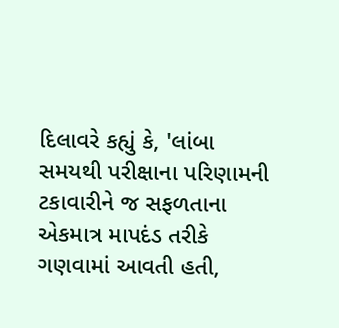દિલાવરે કહ્યું કે, 'લાંબા સમયથી પરીક્ષાના પરિણામની ટકાવારીને જ સફળતાના એકમાત્ર માપદંડ તરીકે ગણવામાં આવતી હતી,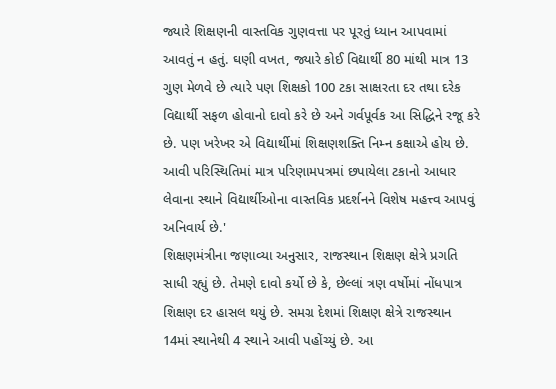જ્યારે શિક્ષણની વાસ્તવિક ગુણવત્તા પર પૂરતું ધ્યાન આપવામાં આવતું ન હતું. ઘણી વખત, જ્યારે કોઈ વિદ્યાર્થી 80 માંથી માત્ર 13 ગુણ મેળવે છે ત્યારે પણ શિક્ષકો 100 ટકા સાક્ષરતા દર તથા દરેક વિદ્યાર્થી સફળ હોવાનો દાવો કરે છે અને ગર્વપૂર્વક આ સિદ્ધિને રજૂ કરે છે. પણ ખરેખર એ વિદ્યાર્થીમાં શિક્ષણશક્તિ નિમ્ન કક્ષાએ હોય છે. આવી પરિસ્થિતિમાં માત્ર પરિણામપત્રમાં છપાયેલા ટકાનો આધાર લેવાના સ્થાને વિદ્યાર્થીઓના વાસ્તવિક પ્રદર્શનને વિશેષ મહત્ત્વ આપવું અનિવાર્ય છે.'
શિક્ષણમંત્રીના જણાવ્યા અનુસાર, રાજસ્થાન શિક્ષણ ક્ષેત્રે પ્રગતિ સાધી રહ્યું છે. તેમણે દાવો કર્યો છે કે, છેલ્લાં ત્રણ વર્ષોમાં નોંધપાત્ર શિક્ષણ દર હાસલ થયું છે. સમગ્ર દેશમાં શિક્ષણ ક્ષેત્રે રાજસ્થાન 14માં સ્થાનેથી 4 સ્થાને આવી પહોંચ્યું છે. આ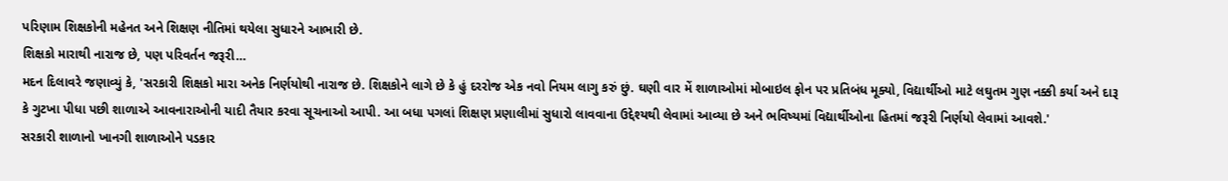પરિણામ શિક્ષકોની મહેનત અને શિક્ષણ નીતિમાં થયેલા સુધારને આભારી છે.
શિક્ષકો મારાથી નારાજ છે, પણ પરિવર્તન જરૂરી…
મદન દિલાવરે જણાવ્યું કે, 'સરકારી શિક્ષકો મારા અનેક નિર્ણયોથી નારાજ છે. શિક્ષકોને લાગે છે કે હું દરરોજ એક નવો નિયમ લાગુ કરું છું. ઘણી વાર મેં શાળાઓમાં મોબાઇલ ફોન પર પ્રતિબંધ મૂક્યો, વિદ્યાર્થીઓ માટે લઘુતમ ગુણ નક્કી કર્યા અને દારૂ કે ગુટખા પીધા પછી શાળાએ આવનારાઓની યાદી તૈયાર કરવા સૂચનાઓ આપી. આ બધા પગલાં શિક્ષણ પ્રણાલીમાં સુધારો લાવવાના ઉદ્દેશ્યથી લેવામાં આવ્યા છે અને ભવિષ્યમાં વિદ્યાર્થીઓના હિતમાં જરૂરી નિર્ણયો લેવામાં આવશે.'
સરકારી શાળાનો ખાનગી શાળાઓને પડકાર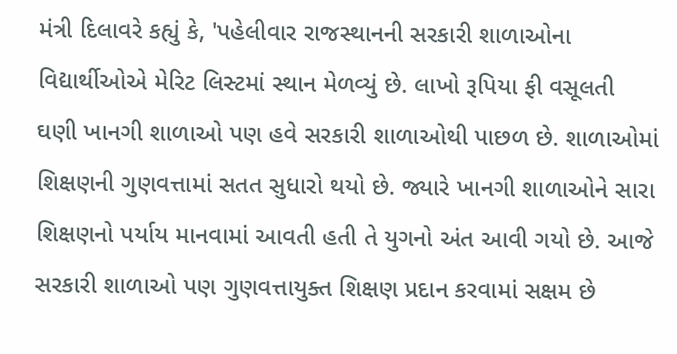મંત્રી દિલાવરે કહ્યું કે, 'પહેલીવાર રાજસ્થાનની સરકારી શાળાઓના વિદ્યાર્થીઓએ મેરિટ લિસ્ટમાં સ્થાન મેળવ્યું છે. લાખો રૂપિયા ફી વસૂલતી ઘણી ખાનગી શાળાઓ પણ હવે સરકારી શાળાઓથી પાછળ છે. શાળાઓમાં શિક્ષણની ગુણવત્તામાં સતત સુધારો થયો છે. જ્યારે ખાનગી શાળાઓને સારા શિક્ષણનો પર્યાય માનવામાં આવતી હતી તે યુગનો અંત આવી ગયો છે. આજે સરકારી શાળાઓ પણ ગુણવત્તાયુક્ત શિક્ષણ પ્રદાન કરવામાં સક્ષમ છે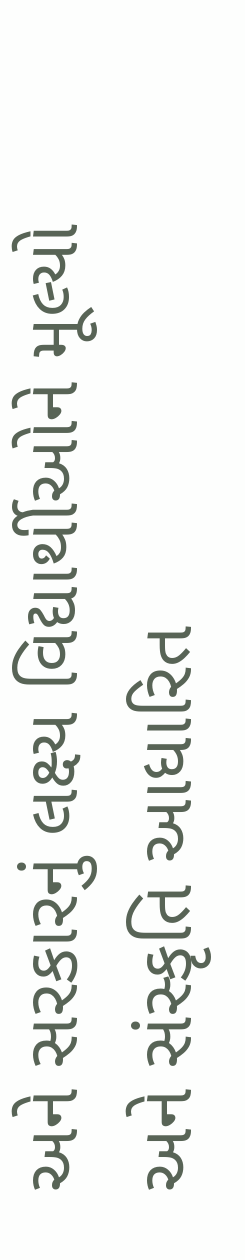અને સરકારનું લક્ષ્ય વિદ્યાર્થીઓને મૂલ્યો અને સંસ્કૃતિ આધારિત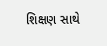શિક્ષણ સાથે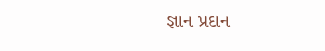જ્ઞાન પ્રદાન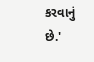કરવાનું છે.'